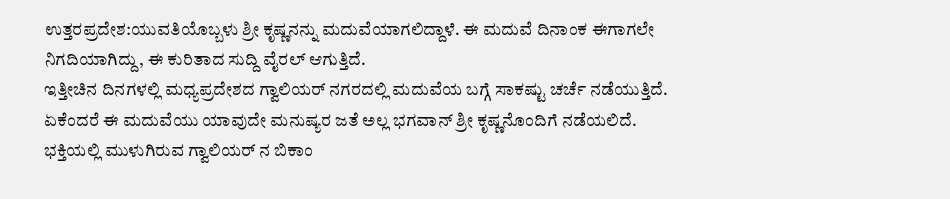ಉತ್ತರಪ್ರದೇಶ:ಯುವತಿಯೊಬ್ಬಳು ಶ್ರೀ ಕೃಷ್ಣನನ್ನು ಮದುವೆಯಾಗಲಿದ್ದಾಳೆ. ಈ ಮದುವೆ ದಿನಾಂಕ ಈಗಾಗಲೇ ನಿಗದಿಯಾಗಿದ್ದು, ಈ ಕುರಿತಾದ ಸುದ್ದಿ ವೈರಲ್ ಆಗುತ್ತಿದೆ.
ಇತ್ತೀಚಿನ ದಿನಗಳಲ್ಲಿ ಮಧ್ಯಪ್ರದೇಶದ ಗ್ವಾಲಿಯರ್ ನಗರದಲ್ಲಿ ಮದುವೆಯ ಬಗ್ಗೆ ಸಾಕಷ್ಟು ಚರ್ಚೆ ನಡೆಯುತ್ತಿದೆ. ಏಕೆಂದರೆ ಈ ಮದುವೆಯು ಯಾವುದೇ ಮನುಷ್ಯರ ಜತೆ ಅಲ್ಲ ಭಗವಾನ್ ಶ್ರೀ ಕೃಷ್ಣನೊಂದಿಗೆ ನಡೆಯಲಿದೆ. ಭಕ್ತಿಯಲ್ಲಿ ಮುಳುಗಿರುವ ಗ್ವಾಲಿಯರ್ ನ ಬಿಕಾಂ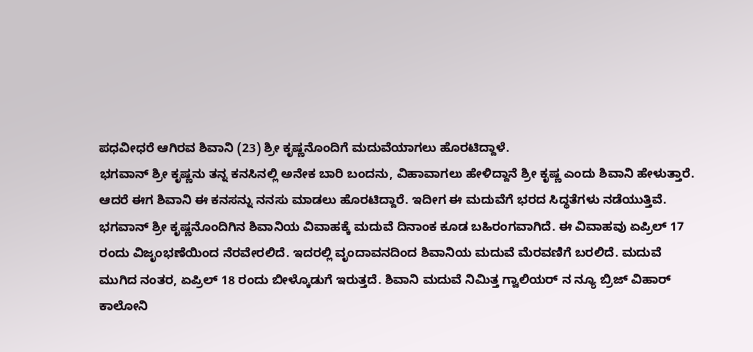ಪಧವೀಧರೆ ಆಗಿರವ ಶಿವಾನಿ (23) ಶ್ರೀ ಕೃಷ್ಣನೊಂದಿಗೆ ಮದುವೆಯಾಗಲು ಹೊರಟಿದ್ದಾಳೆ.
ಭಗವಾನ್ ಶ್ರೀ ಕೃಷ್ಣನು ತನ್ನ ಕನಸಿನಲ್ಲಿ ಅನೇಕ ಬಾರಿ ಬಂದನು, ವಿಹಾವಾಗಲು ಹೇಳಿದ್ದಾನೆ ಶ್ರೀ ಕೃಷ್ಣ ಎಂದು ಶಿವಾನಿ ಹೇಳುತ್ತಾರೆ. ಆದರೆ ಈಗ ಶಿವಾನಿ ಈ ಕನಸನ್ನು ನನಸು ಮಾಡಲು ಹೊರಟಿದ್ದಾರೆ. ಇದೀಗ ಈ ಮದುವೆಗೆ ಭರದ ಸಿದ್ಧತೆಗಳು ನಡೆಯುತ್ತಿವೆ.
ಭಗವಾನ್ ಶ್ರೀ ಕೃಷ್ಣನೊಂದಿಗಿನ ಶಿವಾನಿಯ ವಿವಾಹಕ್ಕೆ ಮದುವೆ ದಿನಾಂಕ ಕೂಡ ಬಹಿರಂಗವಾಗಿದೆ. ಈ ವಿವಾಹವು ಏಪ್ರಿಲ್ 17 ರಂದು ವಿಜೃಂಭಣೆಯಿಂದ ನೆರವೇರಲಿದೆ. ಇದರಲ್ಲಿ ವೃಂದಾವನದಿಂದ ಶಿವಾನಿಯ ಮದುವೆ ಮೆರವಣಿಗೆ ಬರಲಿದೆ. ಮದುವೆ ಮುಗಿದ ನಂತರ, ಏಪ್ರಿಲ್ 18 ರಂದು ಬೀಳ್ಕೊಡುಗೆ ಇರುತ್ತದೆ. ಶಿವಾನಿ ಮದುವೆ ನಿಮಿತ್ತ ಗ್ವಾಲಿಯರ್ ನ ನ್ಯೂ ಬ್ರಿಜ್ ವಿಹಾರ್ ಕಾಲೋನಿ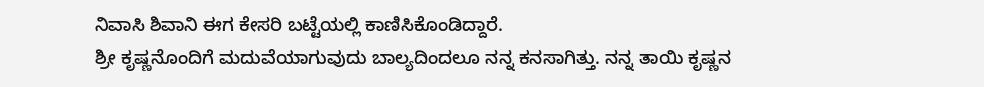ನಿವಾಸಿ ಶಿವಾನಿ ಈಗ ಕೇಸರಿ ಬಟ್ಟೆಯಲ್ಲಿ ಕಾಣಿಸಿಕೊಂಡಿದ್ದಾರೆ.
ಶ್ರೀ ಕೃಷ್ಣನೊಂದಿಗೆ ಮದುವೆಯಾಗುವುದು ಬಾಲ್ಯದಿಂದಲೂ ನನ್ನ ಕನಸಾಗಿತ್ತು. ನನ್ನ ತಾಯಿ ಕೃಷ್ಣನ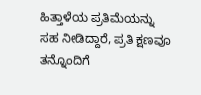ಹಿತ್ತಾಳೆಯ ಪ್ರತಿಮೆಯನ್ನು ಸಹ ನೀಡಿದ್ದಾರೆ, ಪ್ರತಿ ಕ್ಷಣವೂ ತನ್ನೊಂದಿಗೆ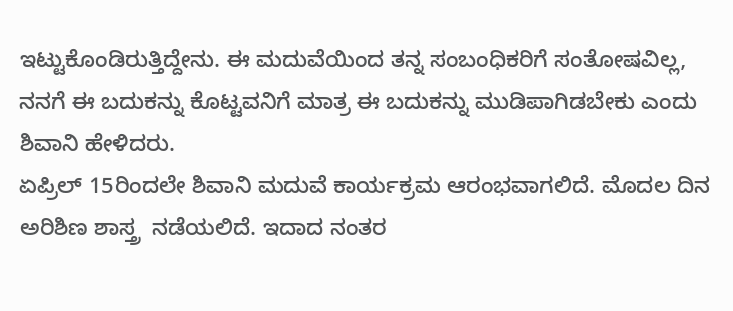ಇಟ್ಟುಕೊಂಡಿರುತ್ತಿದ್ದೇನು. ಈ ಮದುವೆಯಿಂದ ತನ್ನ ಸಂಬಂಧಿಕರಿಗೆ ಸಂತೋಷವಿಲ್ಲ, ನನಗೆ ಈ ಬದುಕನ್ನು ಕೊಟ್ಟವನಿಗೆ ಮಾತ್ರ ಈ ಬದುಕನ್ನು ಮುಡಿಪಾಗಿಡಬೇಕು ಎಂದು ಶಿವಾನಿ ಹೇಳಿದರು.
ಏಪ್ರಿಲ್ 15ರಿಂದಲೇ ಶಿವಾನಿ ಮದುವೆ ಕಾರ್ಯಕ್ರಮ ಆರಂಭವಾಗಲಿದೆ. ಮೊದಲ ದಿನ ಅರಿಶಿಣ ಶಾಸ್ತ್ರ  ನಡೆಯಲಿದೆ. ಇದಾದ ನಂತರ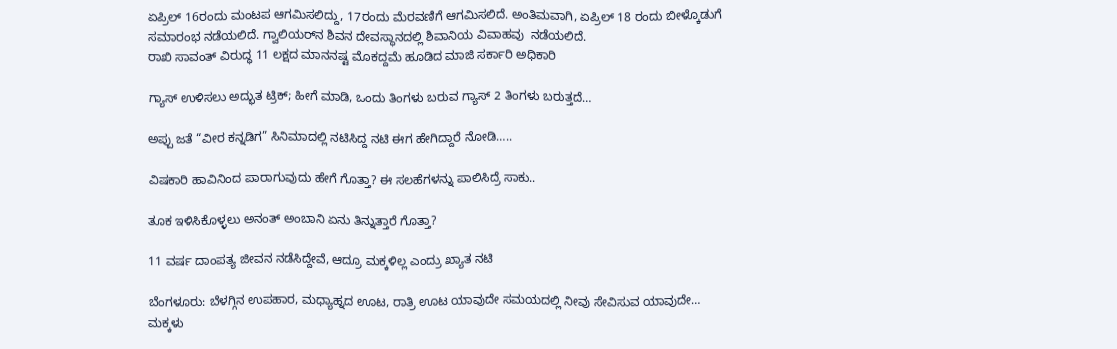ಏಪ್ರಿಲ್ 16ರಂದು ಮಂಟಪ ಆಗಮಿಸಲಿದ್ದು, 17ರಂದು ಮೆರವಣಿಗೆ ಆಗಮಿಸಲಿದೆ. ಅಂತಿಮವಾಗಿ, ಏಪ್ರಿಲ್ 18 ರಂದು ಬೀಳ್ಕೊಡುಗೆ ಸಮಾರಂಭ ನಡೆಯಲಿದೆ. ಗ್ವಾಲಿಯರ್‌ನ ಶಿವನ ದೇವಸ್ಥಾನದಲ್ಲಿ ಶಿವಾನಿಯ ವಿವಾಹವು  ನಡೆಯಲಿದೆ.
ರಾಖಿ ಸಾವಂತ್ ವಿರುದ್ಧ 11 ಲಕ್ಷದ ಮಾನನಷ್ಟ ಮೊಕದ್ದಮೆ ಹೂಡಿದ ಮಾಜಿ ಸರ್ಕಾರಿ ಅಧಿಕಾರಿ

ಗ್ಯಾಸ್ ಉಳಿಸಲು ಅದ್ಭುತ ಟ್ರಿಕ್; ಹೀಗೆ ಮಾಡಿ, ಒಂದು ತಿಂಗಳು ಬರುವ ಗ್ಯಾಸ್ 2 ತಿಂಗಳು ಬರುತ್ತದೆ…

ಅಪ್ಪು ಜತೆ “ವೀರ ಕನ್ನಡಿಗ” ಸಿನಿಮಾದಲ್ಲಿ ನಟಿಸಿದ್ದ ನಟಿ ಈಗ ಹೇಗಿದ್ದಾರೆ ನೋಡಿ…..

ವಿಷಕಾರಿ ಹಾವಿನಿಂದ ಪಾರಾಗುವುದು ಹೇಗೆ ಗೊತ್ತಾ? ಈ ಸಲಹೆಗಳನ್ನು ಪಾಲಿಸಿದ್ರೆ ಸಾಕು..

ತೂಕ ಇಳಿಸಿಕೊಳ್ಳಲು ಅನಂತ್ ಅಂಬಾನಿ ಏನು ತಿನ್ನುತ್ತಾರೆ ಗೊತ್ತಾ?

11 ವರ್ಷ ದಾಂಪತ್ಯ ಜೀವನ ನಡೆಸಿದ್ದೇವೆ, ಆದ್ರೂ ಮಕ್ಕಳಿಲ್ಲ ಎಂದ್ರು ಖ್ಯಾತ ನಟಿ

ಬೆಂಗಳೂರು: ಬೆಳಗ್ಗಿನ ಉಪಹಾರ, ಮಧ್ಯಾಹ್ನದ ಊಟ, ರಾತ್ರಿ ಊಟ ಯಾವುದೇ ಸಮಯದಲ್ಲಿ ನೀವು ಸೇವಿಸುವ ಯಾವುದೇ…
ಮಕ್ಕಳು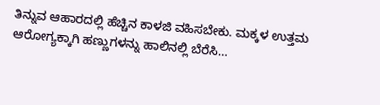ತಿನ್ನುವ ಆಹಾರದಲ್ಲಿ ಹೆಚ್ಚಿನ ಕಾಳಜಿ ವಹಿಸಬೇಕು. ಮಕ್ಕಳ ಉತ್ತಮ ಆರೋಗ್ಯಕ್ಕಾಗಿ ಹಣ್ಣುಗಳನ್ನು ಹಾಲಿನಲ್ಲಿ ಬೆರೆಸಿ…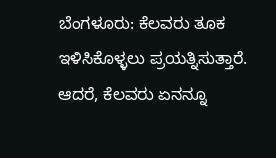ಬೆಂಗಳೂರು: ಕೆಲವರು ತೂಕ ಇಳಿಸಿಕೊಳ್ಳಲು ಪ್ರಯತ್ನಿಸುತ್ತಾರೆ. ಆದರೆ, ಕೆಲವರು ಏನನ್ನೂ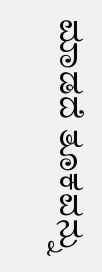ಮಾಡದೆ ತೂಕವನ್ನು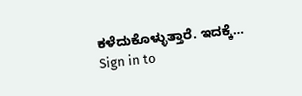ಕಳೆದುಕೊಳ್ಳುತ್ತಾರೆ. ಇದಕ್ಕೆ…
Sign in to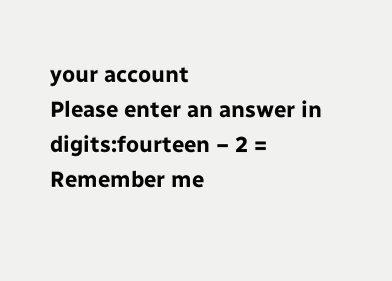your account
Please enter an answer in digits:fourteen − 2 =
Remember me